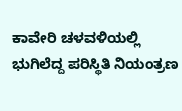ಕಾವೇರಿ ಚಳವಳಿಯಲ್ಲಿ ಭುಗಿಲೆದ್ದ ಪರಿಸ್ಥಿತಿ ನಿಯಂತ್ರಣ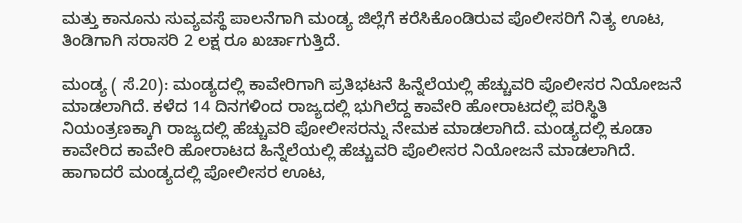ಮತ್ತು ಕಾನೂನು ಸುವ್ಯವಸ್ಥೆ ಪಾಲನೆಗಾಗಿ ಮಂಡ್ಯ ಜಿಲ್ಲೆಗೆ ಕರೆಸಿಕೊಂಡಿರುವ ಪೊಲೀಸರಿಗೆ ನಿತ್ಯ ಊಟ, ತಿಂಡಿಗಾಗಿ ಸರಾಸರಿ 2 ಲಕ್ಷ ರೂ ಖರ್ಚಾಗುತ್ತಿದೆ.

ಮಂಡ್ಯ ( ಸೆ.20): ಮಂಡ್ಯದಲ್ಲಿ ಕಾವೇರಿಗಾಗಿ ಪ್ರತಿಭಟನೆ ಹಿನ್ನೆಲೆಯಲ್ಲಿ ಹೆಚ್ಚುವರಿ ಪೊಲೀಸರ ನಿಯೋಜನೆ ಮಾಡಲಾಗಿದೆ. ಕಳೆದ 14 ದಿನಗಳಿಂದ ರಾಜ್ಯದಲ್ಲಿ ಭುಗಿಲೆದ್ದ ಕಾವೇರಿ ಹೋರಾಟದಲ್ಲಿ ಪರಿಸ್ಥಿತಿ ನಿಯಂತ್ರಣಕ್ಕಾಗಿ ರಾಜ್ಯದಲ್ಲಿ ಹೆಚ್ಚುವರಿ ಪೋಲೀಸರನ್ನು ನೇಮಕ ಮಾಡಲಾಗಿದೆ. ಮಂಡ್ಯದಲ್ಲಿ ಕೂಡಾ ಕಾವೇರಿದ ಕಾವೇರಿ ಹೋರಾಟದ ಹಿನ್ನೆಲೆಯಲ್ಲಿ ಹೆಚ್ಚುವರಿ ಪೊಲೀಸರ ನಿಯೋಜನೆ ಮಾಡಲಾಗಿದೆ. ಹಾಗಾದರೆ ಮಂಡ್ಯದಲ್ಲಿ ಪೋಲೀಸರ ಊಟ,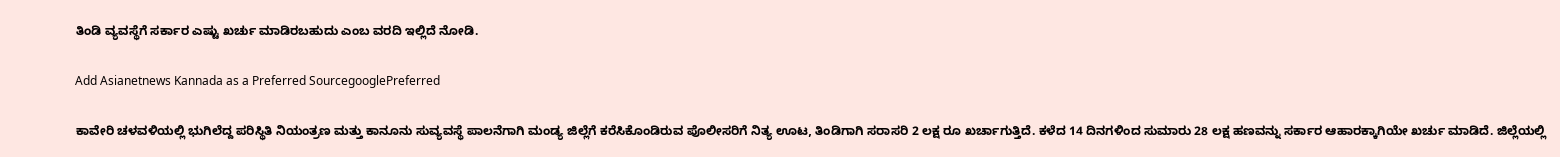ತಿಂಡಿ ವ್ಯವಸ್ಥೆಗೆ ಸರ್ಕಾರ ಎಷ್ಟು ಖರ್ಚು ಮಾಡಿರಬಹುದು ಎಂಬ ವರದಿ ಇಲ್ಲಿದೆ ನೋಡಿ.

Add Asianetnews Kannada as a Preferred SourcegooglePreferred

ಕಾವೇರಿ ಚಳವಳಿಯಲ್ಲಿ ಭುಗಿಲೆದ್ದ ಪರಿಸ್ಥಿತಿ ನಿಯಂತ್ರಣ ಮತ್ತು ಕಾನೂನು ಸುವ್ಯವಸ್ಥೆ ಪಾಲನೆಗಾಗಿ ಮಂಡ್ಯ ಜಿಲ್ಲೆಗೆ ಕರೆಸಿಕೊಂಡಿರುವ ಪೊಲೀಸರಿಗೆ ನಿತ್ಯ ಊಟ, ತಿಂಡಿಗಾಗಿ ಸರಾಸರಿ 2 ಲಕ್ಷ ರೂ ಖರ್ಚಾಗುತ್ತಿದೆ. ಕಳೆದ 14 ದಿನಗಳಿಂದ ಸುಮಾರು 28 ಲಕ್ಷ ಹಣವನ್ನು ಸರ್ಕಾರ ಆಹಾರಕ್ಕಾಗಿಯೇ ಖರ್ಚು ಮಾಡಿದೆ. ಜಿಲ್ಲೆಯಲ್ಲಿ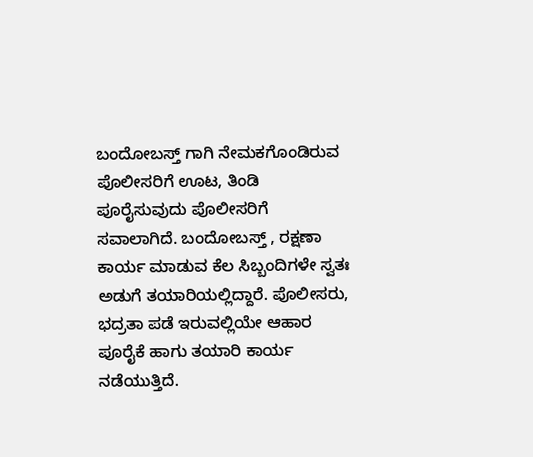ಬಂದೋಬಸ್ತ್ ಗಾಗಿ ನೇಮಕಗೊಂಡಿರುವ ಪೊಲೀಸರಿಗೆ ಊಟ, ತಿಂಡಿ ಪೂರೈಸುವುದು ಪೊಲೀಸರಿಗೆ ಸವಾಲಾಗಿದೆ‌. ಬಂದೋಬಸ್ತ್ , ರಕ್ಷಣಾ ಕಾರ್ಯ ಮಾಡುವ ಕೆಲ ಸಿಬ್ಬಂದಿಗಳೇ ಸ್ವತಃ ಅಡುಗೆ ತಯಾರಿಯಲ್ಲಿದ್ದಾರೆ. ಪೊಲೀಸರು, ಭದ್ರತಾ ಪಡೆ ಇರುವಲ್ಲಿಯೇ ಆಹಾರ ಪೂರೈಕೆ ಹಾಗು ತಯಾರಿ ಕಾರ್ಯ ನಡೆಯುತ್ತಿದೆ.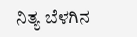ನಿತ್ಯ ಬೆಳಗಿನ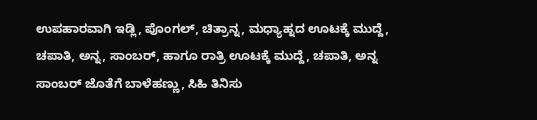ಉಪಹಾರವಾಗಿ ಇಡ್ಲಿ, ಪೊಂಗಲ್, ಚಿತ್ರಾನ್ನ, ಮಧ್ಯಾಹ್ನದ ಊಟಕ್ಕೆ ಮುದ್ದೆ, ಚಪಾತಿ, ಅನ್ನ, ಸಾಂಬರ್, ಹಾಗೂ ರಾತ್ರಿ ಊಟಕ್ಕೆ ಮುದ್ದೆ, ಚಪಾತಿ, ಅನ್ನ ಸಾಂಬರ್ ಜೊತೆಗೆ ಬಾಳೆಹಣ್ಣು, ಸಿಹಿ ತಿನಿಸು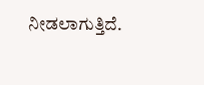ನೀಡಲಾಗುತ್ತಿದೆ.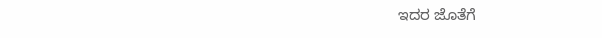ಇದರ ಜೊತೆಗೆ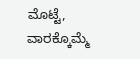ಮೊಟ್ಟೆ, ವಾರಕ್ಕೊಮ್ಮೆ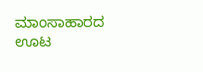ಮಾಂಸಾಹಾರದ ಊಟ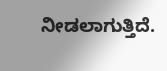ನೀಡಲಾಗುತ್ತಿದೆ.